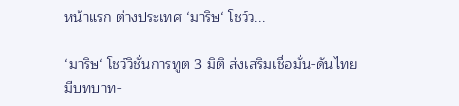หน้าแรก ต่างประเทศ ‘มาริษ‘ โชว์ว...

‘มาริษ‘ โชว์วิชั่นการทูต 3 มิติ ส่งเสริมเชื่อมั่น-ดันไทยมีบทบาท-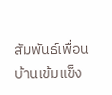สัมพันธ์เพื่อนบ้านเข้มแข็ง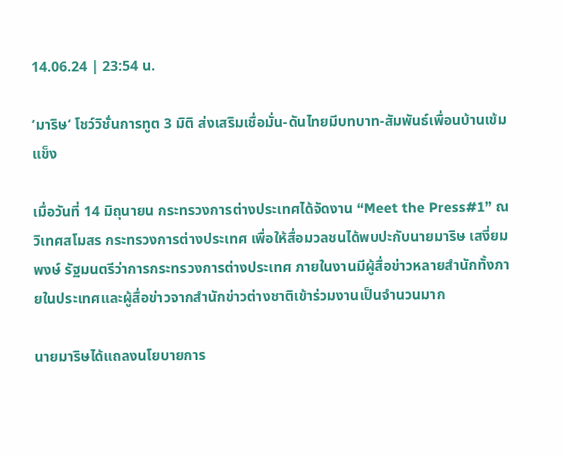14.06.24 | 23:54 น.

‘มาริษ‘ โชว์วิชั่นการทูต 3 มิติ ส่งเสริมเชื่อมั่น-ดันไทยมีบทบาท-สัมพันธ์เพื่อนบ้านเข้มแข็ง

เมื่อวันที่ 14 มิถุนายน กระทรวงการต่างประเทศได้จัดงาน “Meet the Press#1” ณ วิเทศสโมสร กระทรวงการต่างประเทศ เพื่อให้สื่อมวลชนได้พบปะกับนายมาริษ เสงี่ยมพงษ์ รัฐมนตรีว่าการกระทรวงการต่างประเทศ ภายในงานมีผู้สื่อข่าวหลายสำนักทั้งภายในประเทศและผู้สื่อข่าวจากสำนักข่าวต่างชาติเข้าร่วมงานเป็นจำนวนมาก

นายมาริษได้แถลงนโยบายการ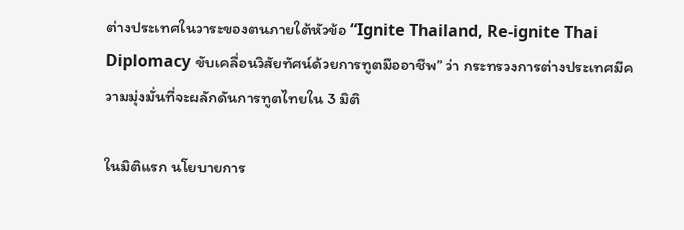ต่างประเทศในวาระของตนภายใต้หัวข้อ “Ignite Thailand, Re-ignite Thai Diplomacy ขับเคลื่อนวิสัยทัศน์ด้วยการทูตมืออาชีพ” ว่า กระทรวงการต่างประเทศมีความมุ่งมั่นที่จะผลักดันการทูตไทยใน 3 มิติ

ในมิติแรก นโยบายการ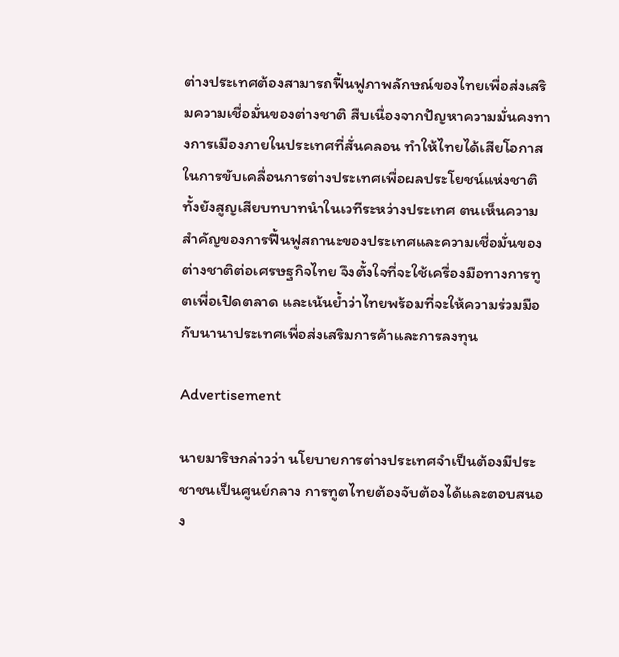ต่างประเทศต้องสามารถฟื้นฟูภาพลักษณ์ของไทยเพื่อส่งเสริมความเชื่อมั่นของต่างชาติ สืบเนื่องจากปัญหาความมั่นคงทางการเมืองภายในประเทศที่สั่นคลอน ทำให้ไทยได้เสียโอกาสในการขับเคลื่อนการต่างประเทศเพื่อผลประโยชน์แห่งชาติ ทั้งยังสูญเสียบทบาทนำในเวทีระหว่างประเทศ ตนเห็นความสำคัญของการฟื้นฟูสถานะของประเทศและความเชื่อมั่นของต่างชาติต่อเศรษฐกิจไทย จึงตั้งใจที่จะใช้เครื่องมือทางการทูตเพื่อเปิดตลาด และเน้นย้ำว่าไทยพร้อมที่จะให้ความร่วมมือกับนานาประเทศเพื่อส่งเสริมการค้าและการลงทุน

Advertisement

นายมาริษกล่าวว่า นโยบายการต่างประเทศจำเป็นต้องมีประชาชนเป็นศูนย์กลาง การทูตไทยต้องจับต้องได้และตอบสนอง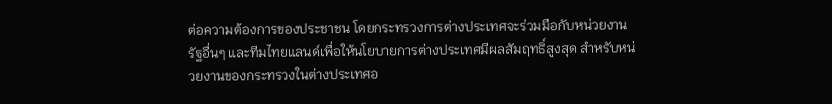ต่อความต้องการของประชาชน โดยกระทรวงการต่างประเทศจะร่วมมือกับหน่วยงานรัฐอื่นๆ และทีมไทยแลนด์เพื่อให้นโยบายการต่างประเทศมีผลสัมฤทธิ์สูงสุด สำหรับหน่วยงานของกระทรวงในต่างประเทศอ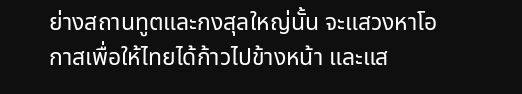ย่างสถานทูตและกงสุลใหญ่นั้น จะแสวงหาโอกาสเพื่อให้ไทยได้ก้าวไปข้างหน้า และแส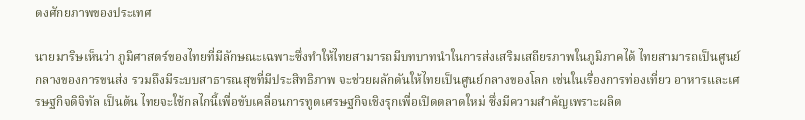ดงศักยภาพของประเทศ

นายมาริษเห็นว่า ภูมิศาสตร์ของไทยที่มีลักษณะเฉพาะซึ่งทำให้ไทยสามารถมีบทบาทนำในการส่งเสริมเสถียรภาพในภูมิภาคได้ ไทยสามารถเป็นศูนย์กลางของการขนส่ง รวมถึงมีระบบสาธารณสุขที่มีประสิทธิภาพ จะช่วยผลักดันให้ไทยเป็นศูนย์กลางของโลก เช่นในเรื่องการท่องเที่ยว อาหารและเศรษฐกิจดิจิทัล เป็นต้น ไทยจะใช้กลไกนี้เพื่อขับเคลื่อนการทูตเศรษฐกิจเชิงรุกเพื่อเปิดตลาดใหม่ ซึ่งมีความสำคัญเพราะผลิต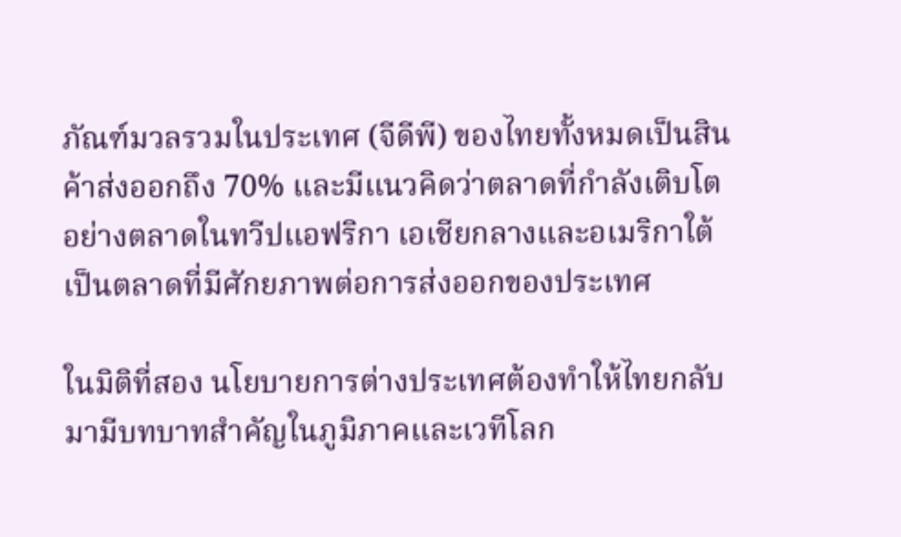ภัณฑ์มวลรวมในประเทศ (จีดีพี) ของไทยทั้งหมดเป็นสินค้าส่งออกถึง 70% และมีแนวคิดว่าตลาดที่กำลังเติบโตอย่างตลาดในทวีปแอฟริกา เอเชียกลางและอเมริกาใต้เป็นตลาดที่มีศักยภาพต่อการส่งออกของประเทศ

ในมิติที่สอง นโยบายการต่างประเทศต้องทำให้ไทยกลับมามีบทบาทสำคัญในภูมิภาคและเวทีโลก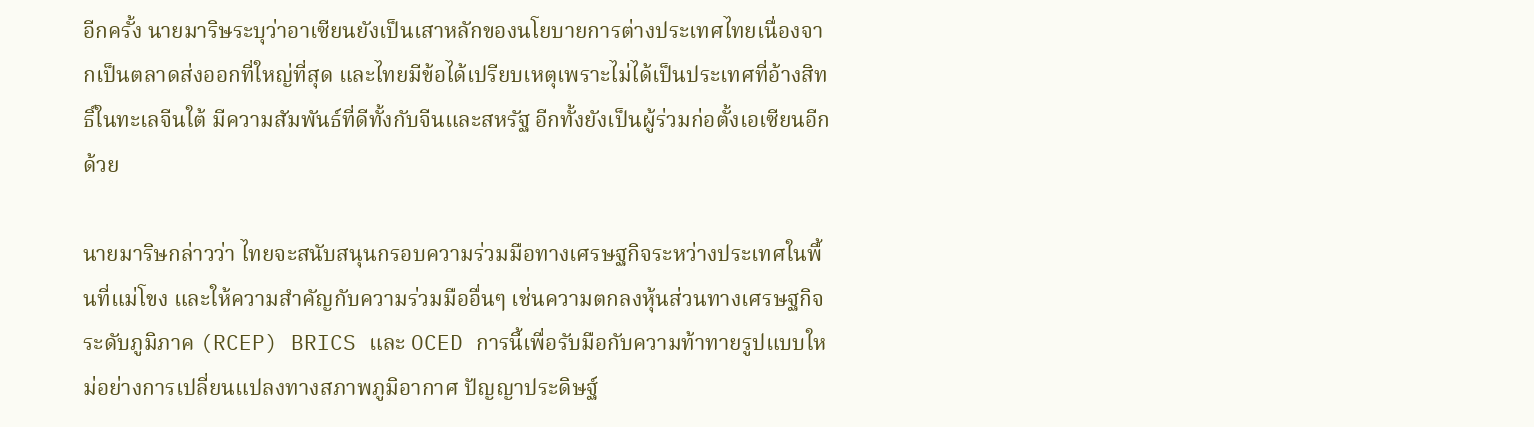อีกครั้ง นายมาริษระบุว่าอาเซียนยังเป็นเสาหลักของนโยบายการต่างประเทศไทยเนื่องจากเป็นตลาดส่งออกที่ใหญ่ที่สุด และไทยมีข้อได้เปรียบเหตุเพราะไม่ได้เป็นประเทศที่อ้างสิทธิ์ในทะเลจีนใต้ มีความสัมพันธ์ที่ดีทั้งกับจีนและสหรัฐ อีกทั้งยังเป็นผู้ร่วมก่อตั้งเอเซียนอีกด้วย

นายมาริษกล่าวว่า ไทยจะสนับสนุนกรอบความร่วมมือทางเศรษฐกิจระหว่างประเทศในพื้นที่แม่โขง และให้ความสำคัญกับความร่วมมืออื่นๆ เช่นความตกลงหุ้นส่วนทางเศรษฐกิจระดับภูมิภาค (RCEP) BRICS และ OCED การนี้เพื่อรับมือกับความท้าทายรูปแบบใหม่อย่างการเปลี่ยนแปลงทางสภาพภูมิอากาศ ปัญญาประดิษฐ์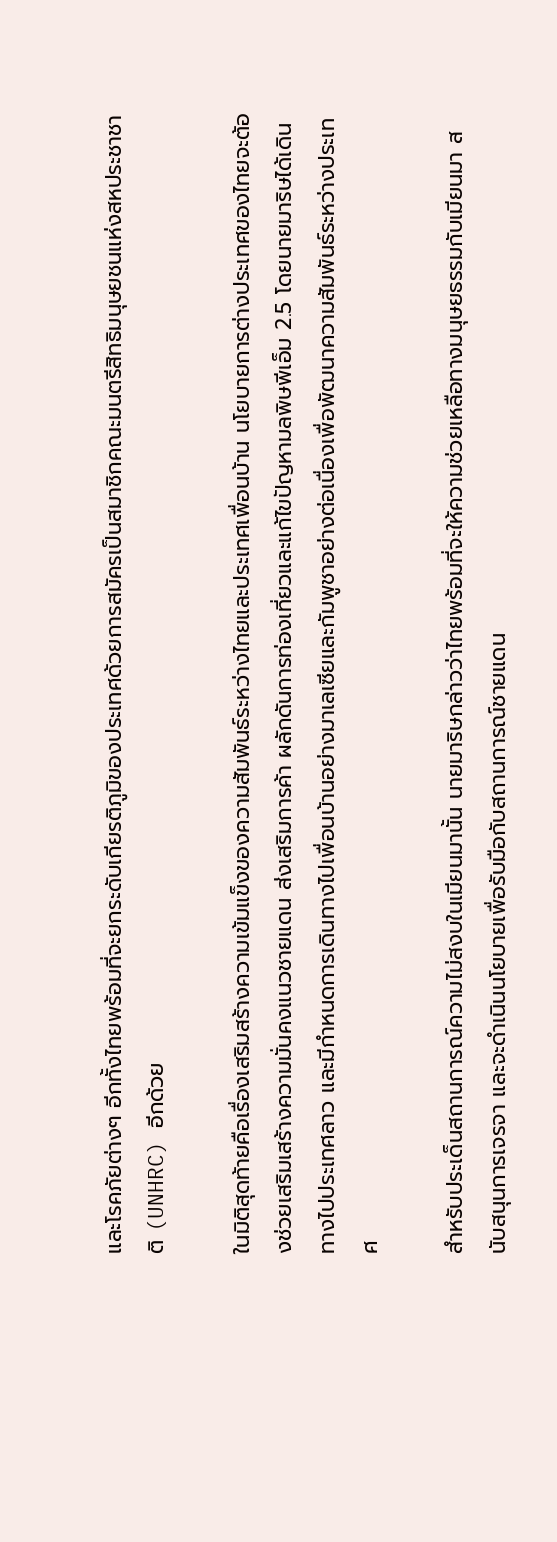และโรคภัยต่างๆ อีกทั้งไทยพร้อมที่จะยกระดับเกียรติภูมิของประเทศด้วยการสมัครเป็นสมาชิกคณะมนตรีสิทธิมนุษยชนแห่งสหประชาชาติ (UNHRC) อีกด้วย

ในมิติสุดท้ายคือเรื่องเสริมสร้างความเข้มแข็งของความสัมพันธ์ระหว่างไทยและประเทศเพื่อนบ้าน นโยบายการต่างประเทศของไทยจะต้องช่วยเสริมเสร้างความมั่นคงแนวชายแดน ส่งเสริมการค้า ผลักดันการท่องเที่ยวและแก้ไขปัญหามลพิษพีเอ็ม 2.5 โดยนายมาริษได้เดินทางไปประเทศลาว และมีกำหนดการเดินทางไปเพื่อนบ้านอย่างมาเลเซียและกัมพูชาอย่างต่อเนื่องเพื่อพัฒนาความสัมพันธ์ระหว่างประเทศ

สำหรับประเด็นสถานการณ์ความไม่สงบในเมียนมานั้น นายมาริษกล่าวว่าไทยพร้อมที่จะให้ความช่วยเหลือทางมนุษยธรรมกับเมียนมา สนับสนุนการเจรจา และจะดำเนินนโยบายเพื่อรับมือกับสถานการณ์ชายแดน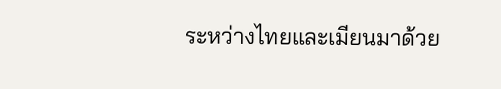ระหว่างไทยและเมียนมาด้วย